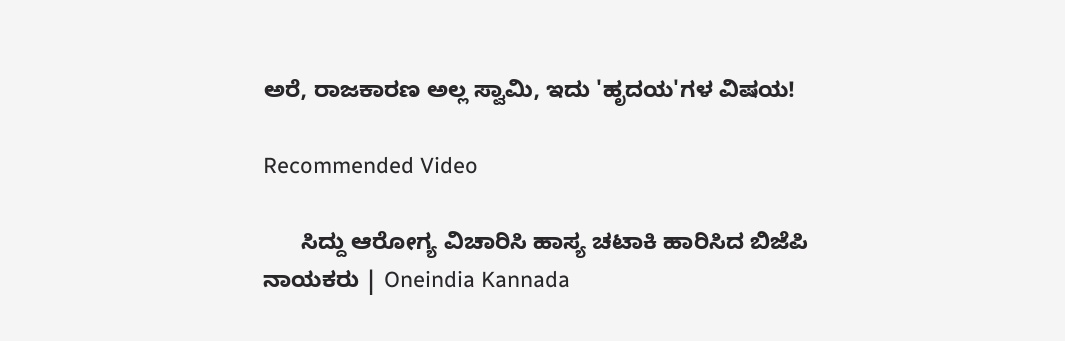ಅರೆ, ರಾಜಕಾರಣ ಅಲ್ಲ ಸ್ವಾಮಿ, ಇದು 'ಹೃದಯ'ಗಳ ವಿಷಯ!

Recommended Video

      ಸಿದ್ದು ಆರೋಗ್ಯ ವಿಚಾರಿಸಿ ಹಾಸ್ಯ ಚಟಾಕಿ ಹಾರಿಸಿದ ಬಿಜೆಪಿ ನಾಯಕರು | Oneindia Kannada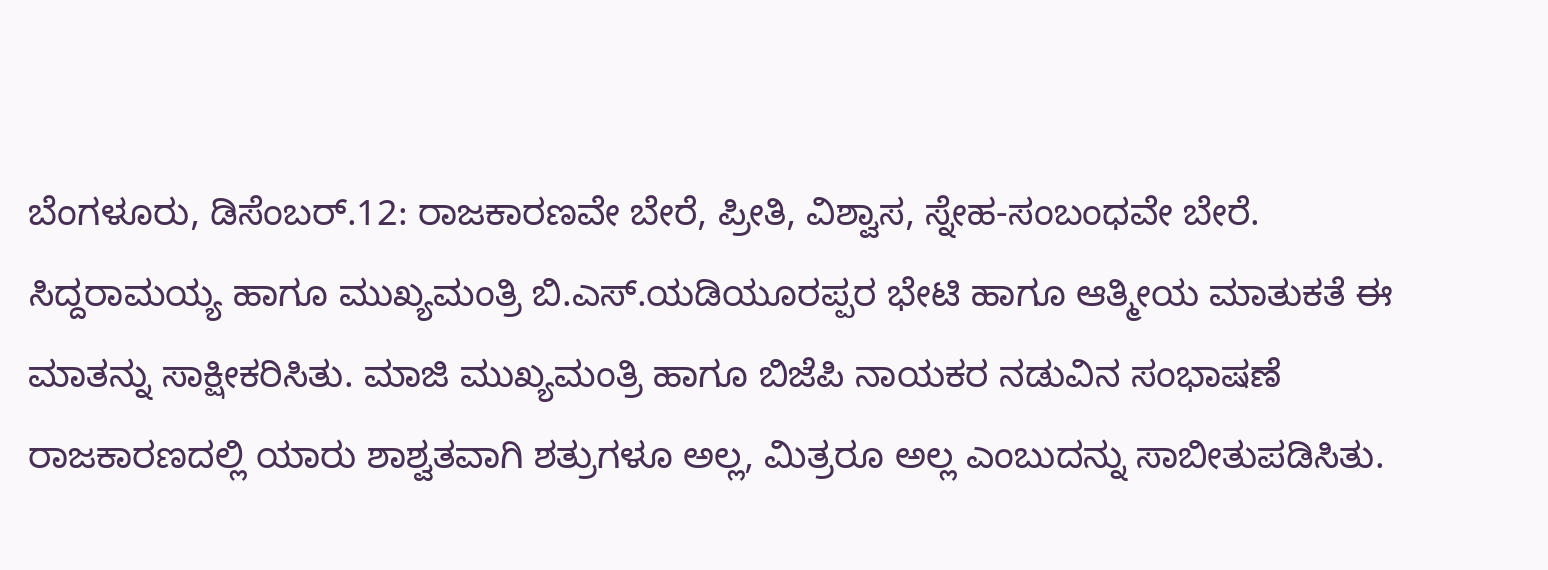ಬೆಂಗಳೂರು, ಡಿಸೆಂಬರ್.12: ರಾಜಕಾರಣವೇ ಬೇರೆ, ಪ್ರೀತಿ, ವಿಶ್ವಾಸ, ಸ್ನೇಹ-ಸಂಬಂಧವೇ ಬೇರೆ. ಸಿದ್ದರಾಮಯ್ಯ ಹಾಗೂ ಮುಖ್ಯಮಂತ್ರಿ ಬಿ.ಎಸ್.ಯಡಿಯೂರಪ್ಪರ ಭೇಟಿ ಹಾಗೂ ಆತ್ಮೀಯ ಮಾತುಕತೆ ಈ ಮಾತನ್ನು ಸಾಕ್ಷೀಕರಿಸಿತು. ಮಾಜಿ ಮುಖ್ಯಮಂತ್ರಿ ಹಾಗೂ ಬಿಜೆಪಿ ನಾಯಕರ ನಡುವಿನ ಸಂಭಾಷಣೆ ರಾಜಕಾರಣದಲ್ಲಿ ಯಾರು ಶಾಶ್ವತವಾಗಿ ಶತ್ರುಗಳೂ ಅಲ್ಲ, ಮಿತ್ರರೂ ಅಲ್ಲ ಎಂಬುದನ್ನು ಸಾಬೀತುಪಡಿಸಿತು.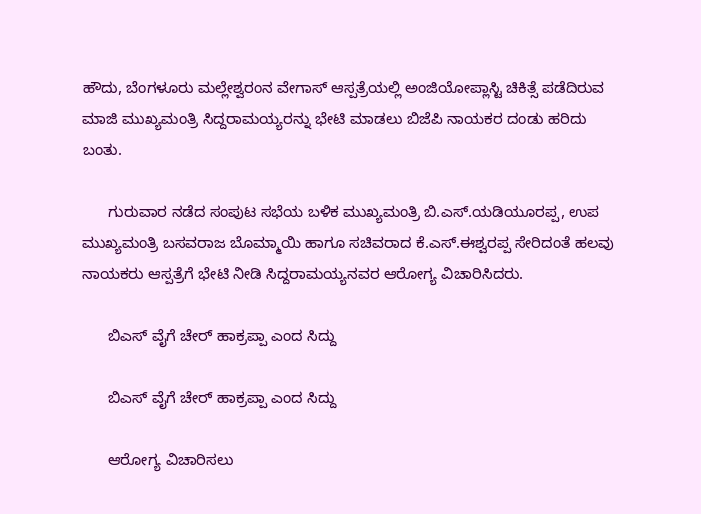ಹೌದು, ಬೆಂಗಳೂರು ಮಲ್ಲೇಶ್ವರಂನ ವೇಗಾಸ್ ಆಸ್ಪತ್ರೆಯಲ್ಲಿ ಅಂಜಿಯೋಪ್ಲಾಸ್ಟಿ ಚಿಕಿತ್ಸೆ ಪಡೆದಿರುವ ಮಾಜಿ ಮುಖ್ಯಮಂತ್ರಿ ಸಿದ್ದರಾಮಯ್ಯರನ್ನು ಭೇಟಿ ಮಾಡಲು ಬಿಜೆಪಿ ನಾಯಕರ ದಂಡು ಹರಿದು ಬಂತು.

      ಗುರುವಾರ ನಡೆದ ಸಂಪುಟ ಸಭೆಯ ಬಳಿಕ ಮುಖ್ಯಮಂತ್ರಿ ಬಿ.ಎಸ್.ಯಡಿಯೂರಪ್ಪ, ಉಪ ಮುಖ್ಯಮಂತ್ರಿ ಬಸವರಾಜ ಬೊಮ್ಮಾಯಿ ಹಾಗೂ ಸಚಿವರಾದ ಕೆ.ಎಸ್.ಈಶ್ವರಪ್ಪ ಸೇರಿದಂತೆ ಹಲವು ನಾಯಕರು ಆಸ್ಪತ್ರೆಗೆ ಭೇಟಿ ನೀಡಿ ಸಿದ್ದರಾಮಯ್ಯನವರ ಆರೋಗ್ಯ ವಿಚಾರಿಸಿದರು.

      ಬಿಎಸ್ ವೈಗೆ ಚೇರ್ ಹಾಕ್ರಪ್ಪಾ ಎಂದ ಸಿದ್ದು

      ಬಿಎಸ್ ವೈಗೆ ಚೇರ್ ಹಾಕ್ರಪ್ಪಾ ಎಂದ ಸಿದ್ದು

      ಆರೋಗ್ಯ ವಿಚಾರಿಸಲು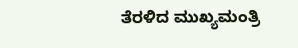ತೆರಳಿದ ಮುಖ್ಯಮಂತ್ರಿ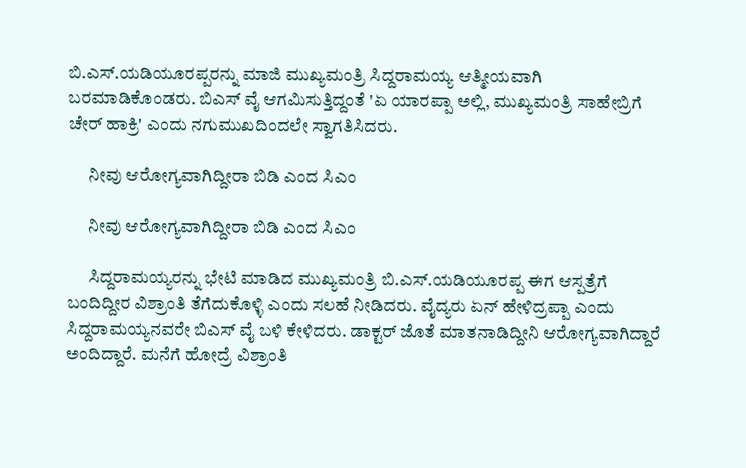ಬಿ.ಎಸ್.ಯಡಿಯೂರಪ್ಪರನ್ನು ಮಾಜಿ ಮುಖ್ಯಮಂತ್ರಿ ಸಿದ್ದರಾಮಯ್ಯ ಆತ್ಮೀಯವಾಗಿ ಬರಮಾಡಿಕೊಂಡರು. ಬಿಎಸ್ ವೈ ಆಗಮಿಸುತ್ತಿದ್ದಂತೆ 'ಏ ಯಾರಪ್ಪಾ ಅಲ್ಲಿ, ಮುಖ್ಯಮಂತ್ರಿ ಸಾಹೇಬ್ರಿಗೆ ಚೇರ್ ಹಾಕ್ರಿ' ಎಂದು ನಗುಮುಖದಿಂದಲೇ ಸ್ವಾಗತಿಸಿದರು.

      ನೀವು ಆರೋಗ್ಯವಾಗಿದ್ದೀರಾ ಬಿಡಿ ಎಂದ ಸಿಎಂ

      ನೀವು ಆರೋಗ್ಯವಾಗಿದ್ದೀರಾ ಬಿಡಿ ಎಂದ ಸಿಎಂ

      ಸಿದ್ದರಾಮಯ್ಯರನ್ನು ಭೇಟಿ ಮಾಡಿದ ಮುಖ್ಯಮಂತ್ರಿ ಬಿ.ಎಸ್.ಯಡಿಯೂರಪ್ಪ ಈಗ ಆಸ್ಪತ್ರೆಗೆ ಬಂದಿದ್ದೀರ ವಿಶ್ರಾಂತಿ ತೆಗೆದುಕೊಳ್ಳಿ ಎಂದು ಸಲಹೆ ನೀಡಿದರು. ವೈದ್ಯರು ಏನ್ ಹೇಳಿದ್ರಪ್ಪಾ ಎಂದು ಸಿದ್ದರಾಮಯ್ಯನವರೇ ಬಿಎಸ್ ವೈ ಬಳಿ ಕೇಳಿದರು. ಡಾಕ್ಟರ್ ಜೊತೆ ಮಾತನಾಡಿದ್ದೀನಿ ಆರೋಗ್ಯವಾಗಿದ್ದಾರೆ ಅಂದಿದ್ದಾರೆ. ಮನೆಗೆ ಹೋದ್ರೆ ವಿಶ್ರಾಂತಿ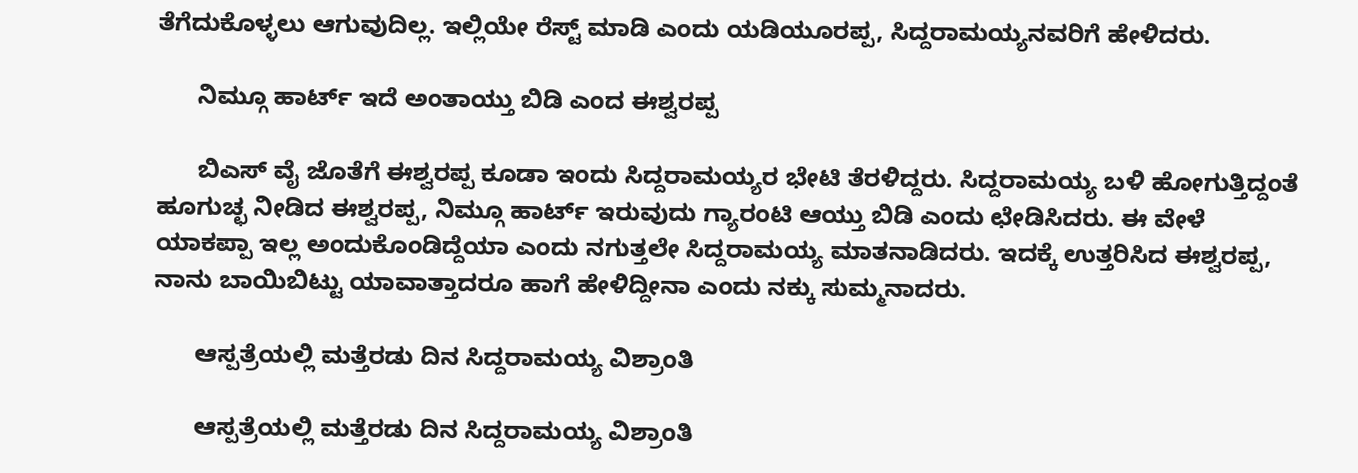ತೆಗೆದುಕೊಳ್ಳಲು ಆಗುವುದಿಲ್ಲ. ಇಲ್ಲಿಯೇ ರೆಸ್ಟ್ ಮಾಡಿ ಎಂದು ಯಡಿಯೂರಪ್ಪ, ಸಿದ್ದರಾಮಯ್ಯನವರಿಗೆ ಹೇಳಿದರು.

      ನಿಮ್ಗೂ ಹಾರ್ಟ್ ಇದೆ ಅಂತಾಯ್ತು ಬಿಡಿ ಎಂದ ಈಶ್ವರಪ್ಪ

      ಬಿಎಸ್ ವೈ ಜೊತೆಗೆ ಈಶ್ವರಪ್ಪ ಕೂಡಾ ಇಂದು ಸಿದ್ದರಾಮಯ್ಯರ ಭೇಟಿ ತೆರಳಿದ್ದರು. ಸಿದ್ದರಾಮಯ್ಯ ಬಳಿ ಹೋಗುತ್ತಿದ್ದಂತೆ ಹೂಗುಚ್ಛ ನೀಡಿದ ಈಶ್ವರಪ್ಪ, ನಿಮ್ಗೂ ಹಾರ್ಟ್ ಇರುವುದು ಗ್ಯಾರಂಟಿ ಆಯ್ತು ಬಿಡಿ ಎಂದು ಛೇಡಿಸಿದರು. ಈ ವೇಳೆ ಯಾಕಪ್ಪಾ ಇಲ್ಲ ಅಂದುಕೊಂಡಿದ್ದೆಯಾ ಎಂದು ನಗುತ್ತಲೇ ಸಿದ್ದರಾಮಯ್ಯ ಮಾತನಾಡಿದರು. ಇದಕ್ಕೆ ಉತ್ತರಿಸಿದ ಈಶ್ವರಪ್ಪ, ನಾನು ಬಾಯಿಬಿಟ್ಟು ಯಾವಾತ್ತಾದರೂ ಹಾಗೆ ಹೇಳಿದ್ದೀನಾ ಎಂದು ನಕ್ಕು ಸುಮ್ಮನಾದರು.

      ಆಸ್ಪತ್ರೆಯಲ್ಲಿ ಮತ್ತೆರಡು ದಿನ ಸಿದ್ದರಾಮಯ್ಯ ವಿಶ್ರಾಂತಿ

      ಆಸ್ಪತ್ರೆಯಲ್ಲಿ ಮತ್ತೆರಡು ದಿನ ಸಿದ್ದರಾಮಯ್ಯ ವಿಶ್ರಾಂತಿ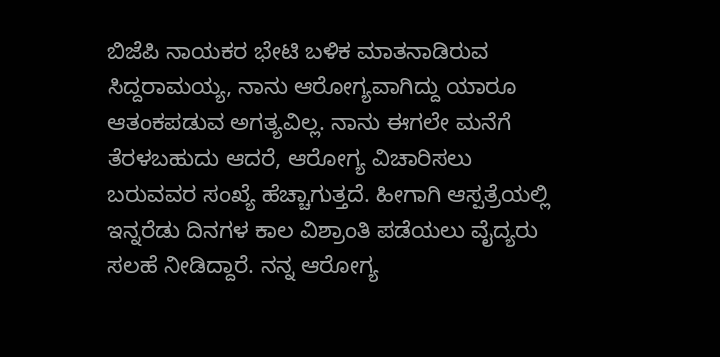ಬಿಜೆಪಿ ನಾಯಕರ ಭೇಟಿ ಬಳಿಕ ಮಾತನಾಡಿರುವ ಸಿದ್ದರಾಮಯ್ಯ, ನಾನು ಆರೋಗ್ಯವಾಗಿದ್ದು ಯಾರೂ ಆತಂಕಪಡುವ ಅಗತ್ಯವಿಲ್ಲ. ನಾನು ಈಗಲೇ ಮನೆಗೆ ತೆರಳಬಹುದು ಆದರೆ, ಆರೋಗ್ಯ ವಿಚಾರಿಸಲು ಬರುವವರ ಸಂಖ್ಯೆ ಹೆಚ್ಚಾಗುತ್ತದೆ. ಹೀಗಾಗಿ ಆಸ್ಪತ್ರೆಯಲ್ಲಿ ಇನ್ನರೆಡು ದಿನಗಳ ಕಾಲ ವಿಶ್ರಾಂತಿ ಪಡೆಯಲು ವೈದ್ಯರು ಸಲಹೆ ನೀಡಿದ್ದಾರೆ. ನನ್ನ ಆರೋಗ್ಯ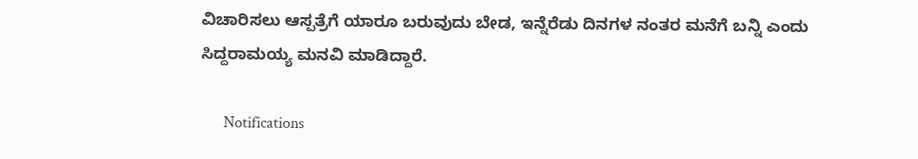ವಿಚಾರಿಸಲು ಆಸ್ಪತ್ರೆಗೆ ಯಾರೂ ಬರುವುದು ಬೇಡ, ಇನ್ನೆರೆಡು ದಿನಗಳ ನಂತರ ಮನೆಗೆ ಬನ್ನಿ ಎಂದು ಸಿದ್ದರಾಮಯ್ಯ ಮನವಿ ಮಾಡಿದ್ದಾರೆ.

      Notifications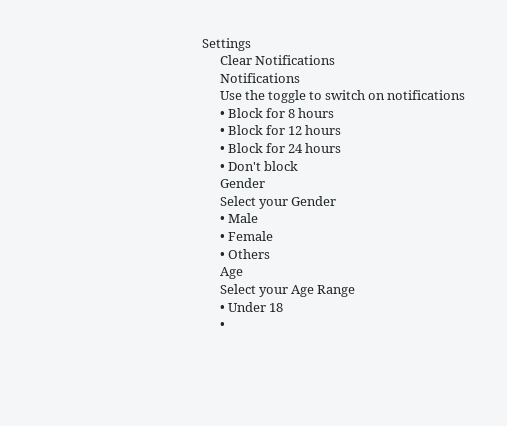Settings
      Clear Notifications
      Notifications
      Use the toggle to switch on notifications
      • Block for 8 hours
      • Block for 12 hours
      • Block for 24 hours
      • Don't block
      Gender
      Select your Gender
      • Male
      • Female
      • Others
      Age
      Select your Age Range
      • Under 18
      •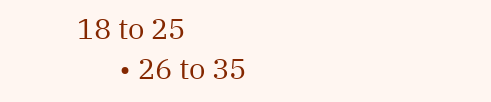18 to 25
      • 26 to 35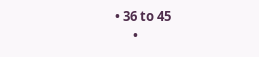• 36 to 45
      •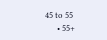45 to 55
      • 55+